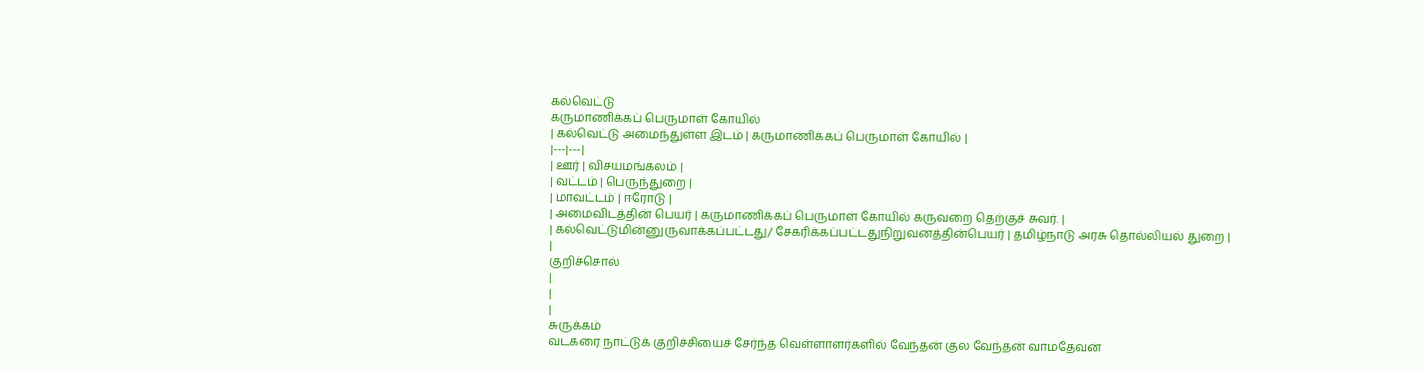கல்வெட்டு
கருமாணிக்கப் பெருமாள் கோயில்
| கல்வெட்டு அமைந்துள்ள இடம் | கருமாணிக்கப் பெருமாள் கோயில் |
|---|---|
| ஊர் | விசயமங்கலம் |
| வட்டம் | பெருந்துறை |
| மாவட்டம் | ஈரோடு |
| அமைவிடத்தின் பெயர் | கருமாணிக்கப் பெருமாள் கோயில் கருவறை தெற்குச் சுவர். |
| கல்வெட்டுமின்னுருவாக்கப்பட்டது/ சேகரிக்கப்பட்டதுநிறுவனத்தின்பெயர் | தமிழ்நாடு அரசு தொல்லியல் துறை |
|
குறிச்சொல்
|
|
|
சுருக்கம்
வடகரை நாட்டுக் குறிச்சியைச் சேர்ந்த வெள்ளாளர்களில் வேந்தன் குல வேந்தன் வாமதேவன்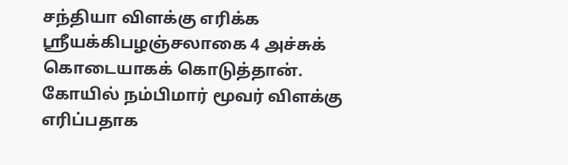சந்தியா விளக்கு எரிக்க ஸ்ரீயக்கிபழஞ்சலாகை 4 அச்சுக் கொடையாகக் கொடுத்தான். கோயில் நம்பிமார் மூவர் விளக்கு எரிப்பதாக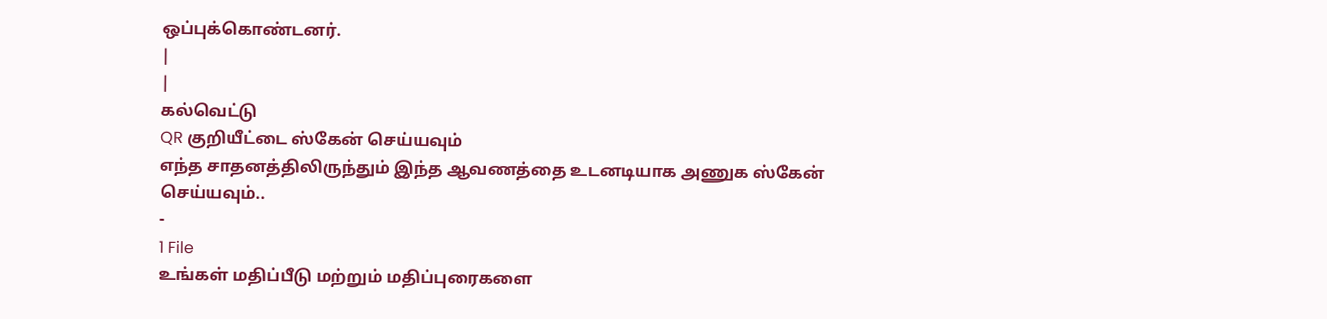ஒப்புக்கொண்டனர்.
|
|
கல்வெட்டு
QR குறியீட்டை ஸ்கேன் செய்யவும்
எந்த சாதனத்திலிருந்தும் இந்த ஆவணத்தை உடனடியாக அணுக ஸ்கேன் செய்யவும்..
-
1 File
உங்கள் மதிப்பீடு மற்றும் மதிப்புரைகளை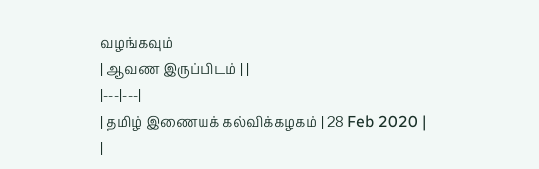வழங்கவும்
| ஆவண இருப்பிடம் | |
|---|---|
| தமிழ் இணையக் கல்விக்கழகம் | 28 Feb 2020 |
|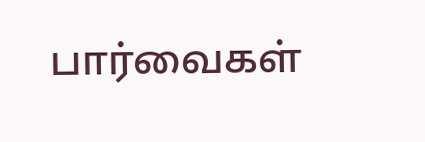பார்வைகள்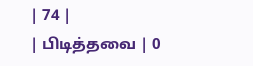| 74 |
| பிடித்தவை | 0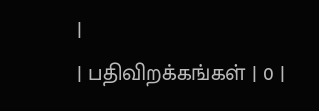|
| பதிவிறக்கங்கள் | 0 |